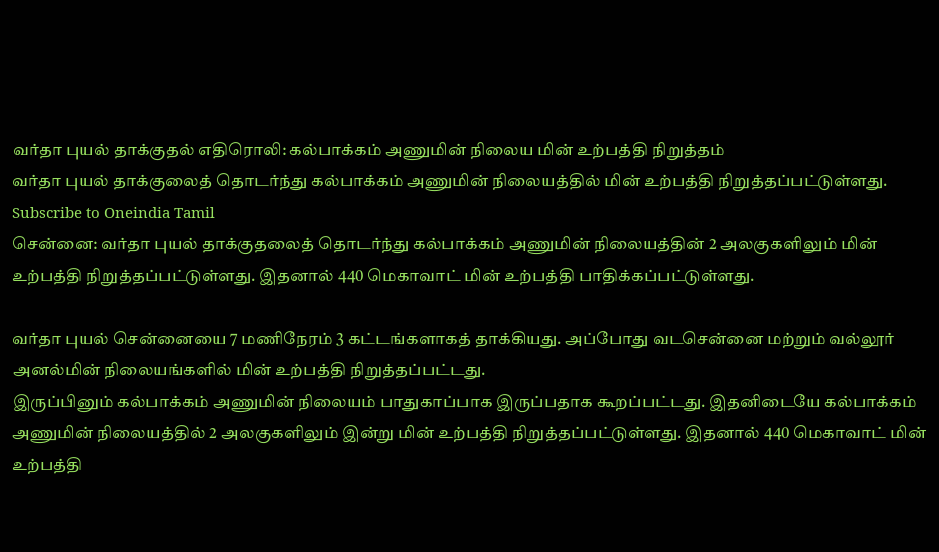வர்தா புயல் தாக்குதல் எதிரொலி: கல்பாக்கம் அணுமின் நிலைய மின் உற்பத்தி நிறுத்தம்
வர்தா புயல் தாக்குலைத் தொடர்ந்து கல்பாக்கம் அணுமின் நிலையத்தில் மின் உற்பத்தி நிறுத்தப்பட்டுள்ளது.
Subscribe to Oneindia Tamil
சென்னை: வர்தா புயல் தாக்குதலைத் தொடர்ந்து கல்பாக்கம் அணுமின் நிலையத்தின் 2 அலகுகளிலும் மின் உற்பத்தி நிறுத்தப்பட்டுள்ளது. இதனால் 440 மெகாவாட் மின் உற்பத்தி பாதிக்கப்பட்டுள்ளது.

வர்தா புயல் சென்னையை 7 மணிநேரம் 3 கட்டங்களாகத் தாக்கியது. அப்போது வடசென்னை மற்றும் வல்லூர் அனல்மின் நிலையங்களில் மின் உற்பத்தி நிறுத்தப்பட்டது.
இருப்பினும் கல்பாக்கம் அணுமின் நிலையம் பாதுகாப்பாக இருப்பதாக கூறப்பட்டது. இதனிடையே கல்பாக்கம் அணுமின் நிலையத்தில் 2 அலகுகளிலும் இன்று மின் உற்பத்தி நிறுத்தப்பட்டுள்ளது. இதனால் 440 மெகாவாட் மின் உற்பத்தி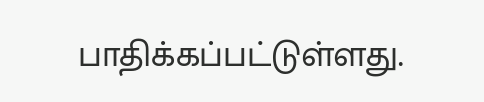பாதிக்கப்பட்டுள்ளது.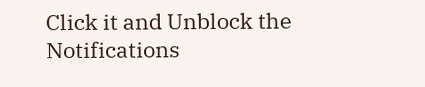Click it and Unblock the Notifications